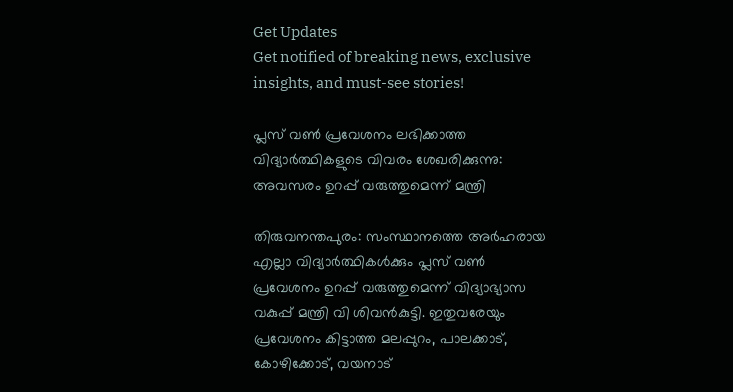Get Updates
Get notified of breaking news, exclusive insights, and must-see stories!

പ്ലസ് വൺ പ്രവേശനം ലഭിക്കാത്ത വിദ്യാർത്ഥികളുടെ വിവരം ശേഖരിക്കുന്നു: അവസരം ഉറപ്പ് വരുത്തുമെന്ന് മന്ത്രി

തിരുവനന്തപുരം: സംസ്ഥാനത്തെ അർഹരായ എല്ലാ വിദ്യാർത്ഥികള്‍ക്കും പ്ലസ് വൺ പ്രവേശനം ഉറപ്പ് വരുത്തുമെന്ന് വിദ്യാഭ്യാസ വകുപ്പ് മന്ത്രി വി ശിവന്‍കുട്ടി. ഇതുവരേയും പ്രവേശനം കിട്ടാത്ത മലപ്പുറം, പാലക്കാട്, കോഴിക്കോട്, വയനാട്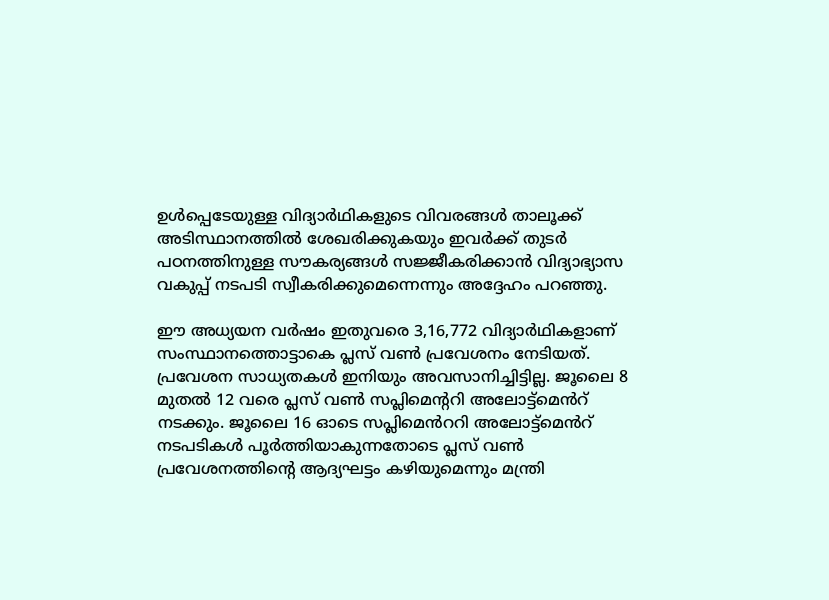ഉള്‍പ്പെടേയുള്ള വിദ്യാർഥികളുടെ വിവരങ്ങൾ താലൂക്ക് അടിസ്ഥാനത്തിൽ ശേഖരിക്കുകയും ഇവർക്ക് തുടർ പഠനത്തിനുള്ള സൗകര്യങ്ങൾ സജ്ജീകരിക്കാൻ വിദ്യാഭ്യാസ വകുപ്പ് നടപടി സ്വീകരിക്കുമെന്നെന്നും അദ്ദേഹം പറഞ്ഞു.

ഈ അധ്യയന വർഷം ഇതുവരെ 3,16,772 വിദ്യാർഥികളാണ് സംസ്ഥാനത്തൊട്ടാകെ പ്ലസ് വൺ പ്രവേശനം നേടിയത്. പ്രവേശന സാധ്യതകള്‍ ഇനിയും അവസാനിച്ചിട്ടില്ല. ജൂലൈ 8 മുതൽ 12 വരെ പ്ലസ് വൺ സപ്ലിമെന്ററി അലോട്ട്‌മെൻറ് നടക്കും. ജൂലൈ 16 ഓടെ സപ്ലിമെൻററി അലോട്ട്‌മെൻറ് നടപടികൾ പൂർത്തിയാകുന്നതോടെ പ്ലസ് വൺ പ്രവേശനത്തിന്റെ ആദ്യഘട്ടം കഴിയുമെന്നും മന്ത്രി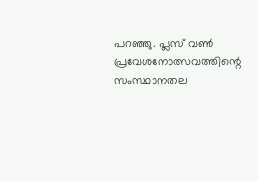പറഞ്ഞു. പ്ലസ് വൺ പ്രവേശനോത്സവത്തിന്റെ സംസ്ഥാനതല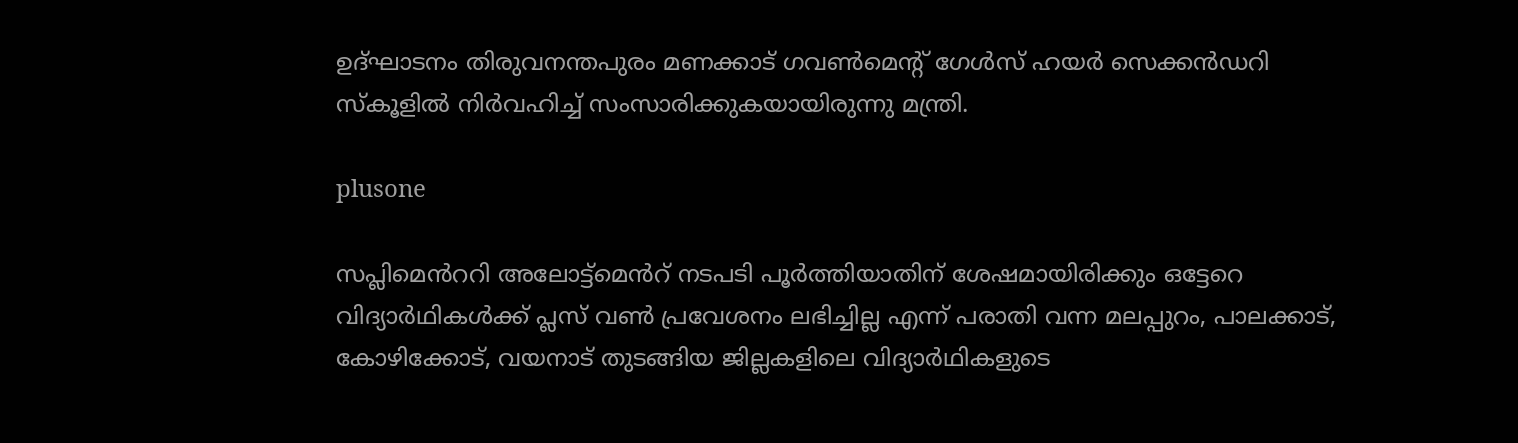ഉദ്ഘാടനം തിരുവനന്തപുരം മണക്കാട് ഗവൺമെന്റ് ഗേൾസ് ഹയർ സെക്കൻഡറി സ്‌കൂളിൽ നിർവഹിച്ച് സംസാരിക്കുകയായിരുന്നു മന്ത്രി.

plusone

സപ്ലിമെൻററി അലോട്ട്‌മെൻറ് നടപടി പൂർത്തിയാതിന് ശേഷമായിരിക്കും ഒട്ടേറെ വിദ്യാർഥികൾക്ക് പ്ലസ് വൺ പ്രവേശനം ലഭിച്ചില്ല എന്ന് പരാതി വന്ന മലപ്പുറം, പാലക്കാട്, കോഴിക്കോട്, വയനാട് തുടങ്ങിയ ജില്ലകളിലെ വിദ്യാർഥികളുടെ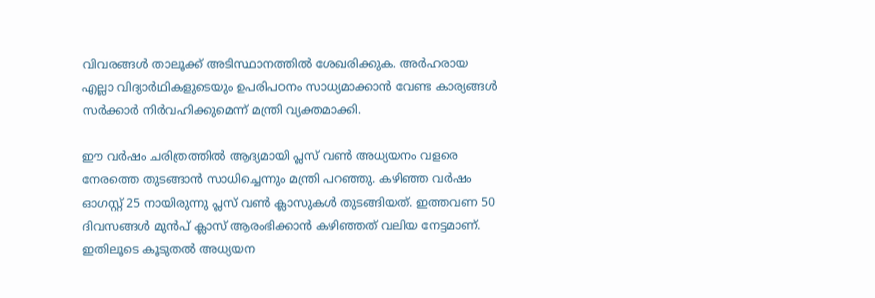വിവരങ്ങൾ താലൂക്ക് അടിസ്ഥാനത്തിൽ ശേഖരിക്കുക. അർഹരായ എല്ലാ വിദ്യാർഥികളുടെയും ഉപരിപഠനം സാധ്യമാക്കാൻ വേണ്ട കാര്യങ്ങൾ സർക്കാർ നിർവഹിക്കുമെന്ന് മന്ത്രി വ്യക്തമാക്കി.

ഈ വർഷം ചരിത്രത്തിൽ ആദ്യമായി പ്ലസ് വൺ അധ്യയനം വളരെ നേരത്തെ തുടങ്ങാന്‍ സാധിച്ചെന്നും മന്ത്രി പറഞ്ഞു. കഴിഞ്ഞ വർഷം ഓഗസ്റ്റ് 25 നായിരുന്നു പ്ലസ് വൺ ക്ലാസുകൾ തുടങ്ങിയത്. ഇത്തവണ 50 ദിവസങ്ങൾ മുൻപ് ക്ലാസ് ആരംഭിക്കാൻ കഴിഞ്ഞത് വലിയ നേട്ടമാണ്. ഇതിലൂടെ കൂടുതല്‍ അധ്യയന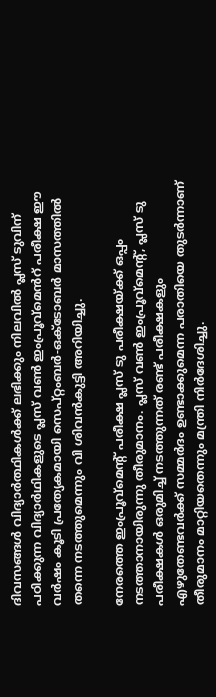ദിവസങ്ങള്‍ വിദ്യാർത്ഥികള്‍ക്ക് ലഭിക്കും നിലവിൽ പ്ലസ് ടുവിന് പഠിക്കുന്ന വിദ്യാർഥികളുടെ പ്ലസ് വൺ ഇംപ്രൂവ്‌മെൻറ് പരീക്ഷ ഈ വർഷം കൂടി പ്രത്യേകമായി സെപ്റ്റംബർ-ഒക്ടോബർ മാസത്തിൽ തന്നെ നടത്തുമെന്നും വി ശിവന്‍കുട്ടി അറിയിച്ചു.

നേരത്തെ ഇംപ്രൂവ്‌മെന്റ് പരീക്ഷ പ്ലസ് ടു പരീക്ഷയ്ക്ക് ഒപ്പം നടത്താനായിരുന്നു തീരുമാനം. പ്ലസ് വൺ ഇംപ്രൂവ്‌മെന്റ്, പ്ലസ് ടു പരീക്ഷകൾ ഒരുമിച്ച് നടത്തുന്നത് രണ്ട് പരീക്ഷകളും എഴുതേണ്ടവർക്ക് സമ്മർദം ഉണ്ടാക്കുമെന്ന പരാതിയെ തുടർന്നാണ് തീരുമാനം മാറ്റിയതെന്നും മന്ത്രി നിർദേശിച്ചു.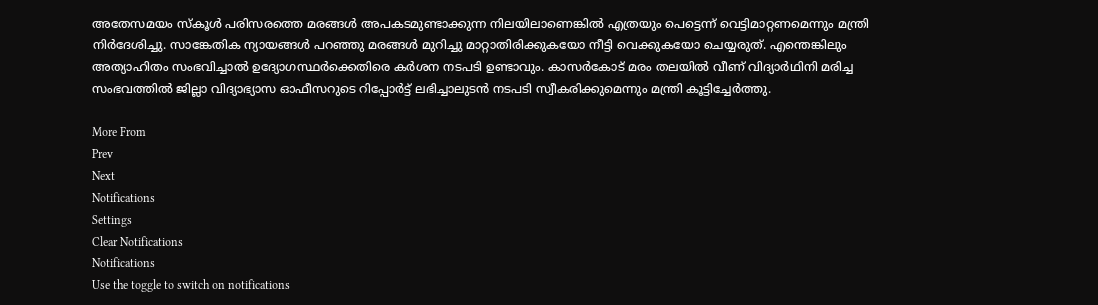അതേസമയം സ്‌കൂൾ പരിസരത്തെ മരങ്ങൾ അപകടമുണ്ടാക്കുന്ന നിലയിലാണെങ്കിൽ എത്രയും പെട്ടെന്ന് വെട്ടിമാറ്റണമെന്നും മന്ത്രി നിർദേശിച്ചു. സാങ്കേതിക ന്യായങ്ങൾ പറഞ്ഞു മരങ്ങൾ മുറിച്ചു മാറ്റാതിരിക്കുകയോ നീട്ടി വെക്കുകയോ ചെയ്യരുത്. എന്തെങ്കിലും അത്യാഹിതം സംഭവിച്ചാൽ ഉദ്യോഗസ്ഥർക്കെതിരെ കർശന നടപടി ഉണ്ടാവും. കാസർകോട് മരം തലയിൽ വീണ് വിദ്യാർഥിനി മരിച്ച സംഭവത്തിൽ ജില്ലാ വിദ്യാഭ്യാസ ഓഫീസറുടെ റിപ്പോർട്ട് ലഭിച്ചാലുടൻ നടപടി സ്വീകരിക്കുമെന്നും മന്ത്രി കൂട്ടിച്ചേർത്തു.

More From
Prev
Next
Notifications
Settings
Clear Notifications
Notifications
Use the toggle to switch on notifications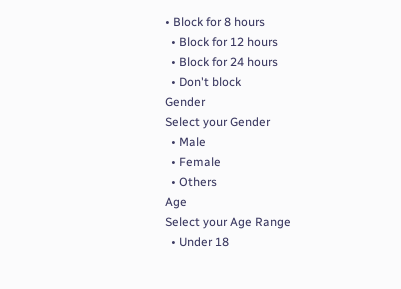• Block for 8 hours
  • Block for 12 hours
  • Block for 24 hours
  • Don't block
Gender
Select your Gender
  • Male
  • Female
  • Others
Age
Select your Age Range
  • Under 18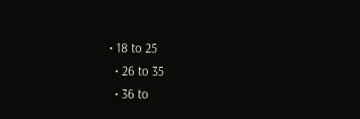• 18 to 25
  • 26 to 35
  • 36 to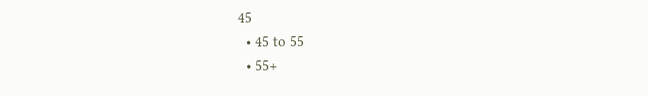45
  • 45 to 55
  • 55+